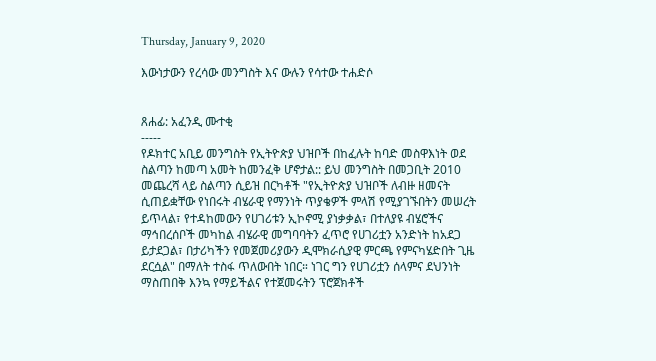Thursday, January 9, 2020

እውነታውን የረሳው መንግስት እና ውሉን የሳተው ተሐድሶ


ጸሐፊ: አፈንዲ ሙተቂ
-----
የዶክተር አቢይ መንግስት የኢትዮጵያ ህዝቦች በከፈሉት ከባድ መስዋእነት ወደ ስልጣን ከመጣ አመት ከመንፈቅ ሆኖታል:: ይህ መንግስት በመጋቢት 2010 መጨረሻ ላይ ስልጣን ሲይዝ በርካቶች "የኢትዮጵያ ህዝቦች ለብዙ ዘመናት ሲጠይቋቸው የነበሩት ብሄራዊ የማንነት ጥያቄዎች ምላሽ የሚያገኙበትን መሠረት ይጥላል፣ የተዳከመውን የሀገሪቱን ኢኮኖሚ ያነቃቃል፣ በተለያዩ ብሄሮችና ማኅበረሰቦች መካከል ብሄራዊ መግባባትን ፈጥሮ የሀገሪቷን አንድነት ከአደጋ ይታደጋል፣ በታሪካችን የመጀመሪያውን ዲሞክራሲያዊ ምርጫ የምናካሄድበት ጊዜ ደርሷል" በማለት ተስፋ ጥለውበት ነበር። ነገር ግን የሀገሪቷን ሰላምና ደህንነት ማስጠበቅ እንኳ የማይችልና የተጀመሩትን ፕሮጀክቶች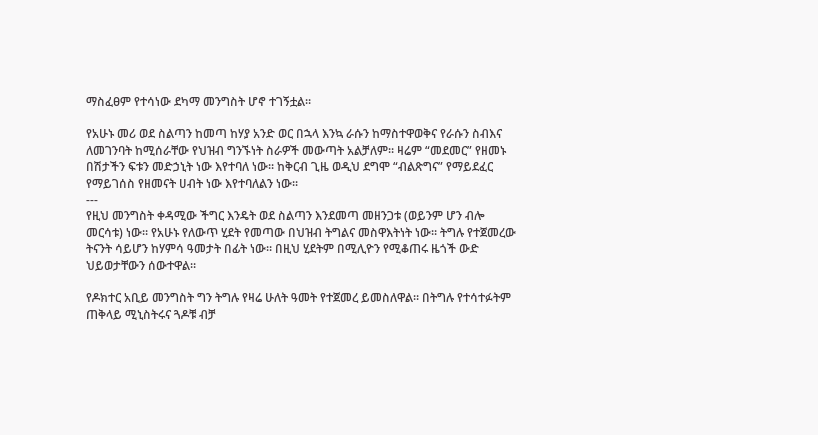ማስፈፀም የተሳነው ደካማ መንግስት ሆኖ ተገኝቷል።

የአሁኑ መሪ ወደ ስልጣን ከመጣ ከሃያ አንድ ወር በኋላ እንኳ ራሱን ከማስተዋወቅና የራሱን ስብእና ለመገንባት ከሚሰራቸው የህዝብ ግንኙነት ስራዎች መውጣት አልቻለም። ዛሬም “መደመር” የዘመኑ በሽታችን ፍቱን መድኃኒት ነው እየተባለ ነው፡፡ ከቅርብ ጊዜ ወዲህ ደግሞ “ብልጽግና” የማይደፈር የማይገሰስ የዘመናት ሀብት ነው እየተባለልን ነው፡፡
---
የዚህ መንግስት ቀዳሚው ችግር እንዴት ወደ ስልጣን እንደመጣ መዘንጋቱ (ወይንም ሆን ብሎ መርሳቱ) ነው። የአሁኑ የለውጥ ሂደት የመጣው በህዝብ ትግልና መስዋእትነት ነው። ትግሉ የተጀመረው ትናንት ሳይሆን ከሃምሳ ዓመታት በፊት ነው። በዚህ ሂደትም በሚሊዮን የሚቆጠሩ ዜጎች ውድ ህይወታቸውን ሰውተዋል።

የዶክተር አቢይ መንግስት ግን ትግሉ የዛሬ ሁለት ዓመት የተጀመረ ይመስለዋል። በትግሉ የተሳተፉትም ጠቅላይ ሚኒስትሩና ጓዶቹ ብቻ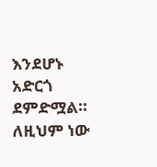እንደሆኑ አድርጎ ደምድሟል። ለዚህም ነው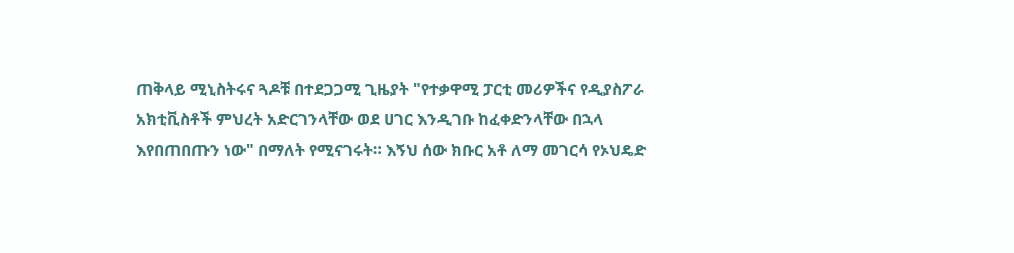ጠቅላይ ሚኒስትሩና ጓዶቹ በተደጋጋሚ ጊዜያት "የተቃዋሚ ፓርቲ መሪዎችና የዲያስፖራ አክቲቪስቶች ምህረት አድርገንላቸው ወደ ሀገር እንዲገቡ ከፈቀድንላቸው በኋላ እየበጠበጡን ነው" በማለት የሚናገሩት። እኝህ ሰው ክቡር አቶ ለማ መገርሳ የኦህዴድ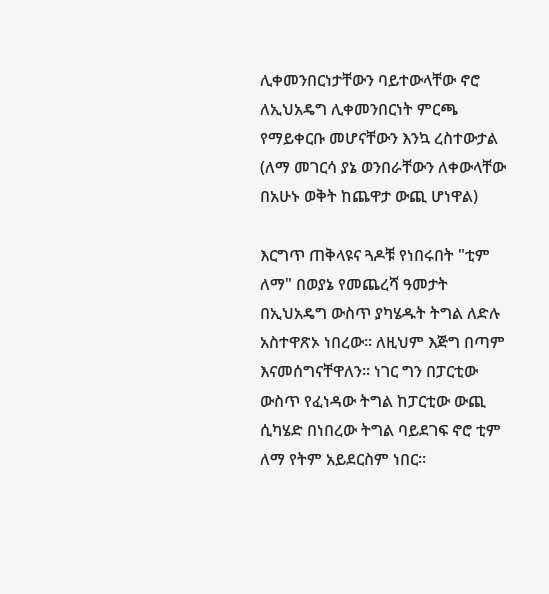ሊቀመንበርነታቸውን ባይተውላቸው ኖሮ ለኢህአዴግ ሊቀመንበርነት ምርጫ የማይቀርቡ መሆናቸውን እንኳ ረስተውታል (ለማ መገርሳ ያኔ ወንበራቸውን ለቀውላቸው በአሁኑ ወቅት ከጨዋታ ውጪ ሆነዋል)

እርግጥ ጠቅላዩና ጓዶቹ የነበሩበት "ቲም ለማ" በወያኔ የመጨረሻ ዓመታት በኢህአዴግ ውስጥ ያካሄዱት ትግል ለድሉ አስተዋጽኦ ነበረው። ለዚህም እጅግ በጣም እናመሰግናቸዋለን። ነገር ግን በፓርቲው ውስጥ የፈነዳው ትግል ከፓርቲው ውጪ ሲካሄድ በነበረው ትግል ባይደገፍ ኖሮ ቲም ለማ የትም አይደርስም ነበር።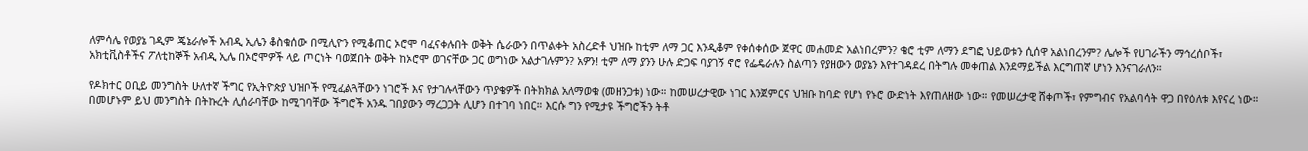ለምሳሌ የወያኔ ገዲም ጄኔራሎች አብዲ ኢሌን ቆስቁሰው በሚሊዮን የሚቆጠር ኦሮሞ ባፈናቀሉበት ወቅት ሴራውን በጥልቀት አስረድቶ ህዝቡ ከቲም ለማ ጋር እንዲቆም የቀሰቀሰው ጀዋር መሐመድ አልነበረምን? ቄሮ ቲም ለማን ደግፎ ህይወቱን ሲሰዋ አልነበረንም? ሌሎች የሀገራችን ማኅረሰቦች፣ አክቲቪስቶችና ፖለቲከኞች አብዲ ኢሌ በኦሮሞዎች ላይ ጦርነት ባወጀበት ወቅት ከኦሮሞ ወገናቸው ጋር ወግነው አልታገሉምን? አዎን! ቲም ለማ ያንን ሁሉ ድጋፍ ባያገኝ ኖሮ የፌዴራሉን ስልጣን የያዘውን ወያኔን እየተገዳደረ በትግሉ መቀጠል እንደማይችል እርግጠኛ ሆነን እንናገራለን።

የዶክተር ዐቢይ መንግስት ሁለተኛ ችግር የኢትዮጵያ ህዝቦች የሚፈልጓቸውን ነገሮች እና የታገሉላቸውን ጥያቄዎች በትክክል አለማወቁ (መዘንጋቱ) ነው። ከመሠረታዊው ነገር እንጀምርና ህዝቡ ከባድ የሆነ የኑሮ ውድነት እየጠለዘው ነው። የመሠረታዊ ሸቀጦች፣ የምግብና የአልባሳት ዋጋ በየዕለቱ እየናረ ነው። በመሆኑም ይህ መንግስት በትኩረት ሊሰራባቸው ከሚገባቸው ችግሮች አንዱ ገበያውን ማረጋጋት ሊሆን በተገባ ነበር። እርሱ ግን የሚታዩ ችግሮችን ትቶ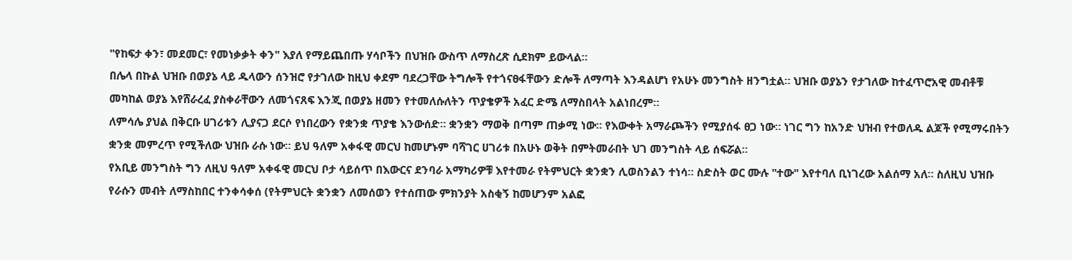"የከፍታ ቀን፣ መደመር፣ የመነቃቃት ቀን" እያለ የማይጨበጡ ሃሳቦችን በህዝቡ ውስጥ ለማስረጽ ሲደክም ይውላል።
በሌላ በኩል ህዝቡ በወያኔ ላይ ዱላውን ሰንዝሮ የታገለው ከዚህ ቀደም ባደረጋቸው ትግሎች የተጎናፀፋቸውን ድሎች ለማጣት እንዳልሆነ የአሁኑ መንግስት ዘንግቷል። ህዝቡ ወያኔን የታገለው ከተፈጥሮአዊ መብቶቹ መካከል ወያኔ እየሸራረፈ ያስቀራቸውን ለመጎናጸፍ እንጂ በወያኔ ዘመን የተመለሱለትን ጥያቄዎች አፈር ድሜ ለማስበላት አልነበረም።
ለምሳሌ ያህል በቅርቡ ሀገሪቱን ሊያናጋ ደርሶ የነበረውን የቋንቋ ጥያቄ እንውሰድ። ቋንቋን ማወቅ በጣም ጠቃሚ ነው። የእውቀት አማራጮችን የሚያሰፋ ፀጋ ነው። ነገር ግን ከአንድ ህዝብ የተወለዱ ልጆች የሚማሩበትን ቋንቋ መምረጥ የሚችለው ህዝቡ ራሱ ነው። ይህ ዓለም አቀፋዊ መርህ ከመሆኑም ባሻገር ሀገሪቱ በአሁኑ ወቅት በምትመራበት ህገ መንግስት ላይ ሰፍሯል።
የአቢይ መንግስት ግን ለዚህ ዓለም አቀፋዊ መርህ ቦታ ሳይሰጥ በእውርና ደንባራ አማካሪዎቹ እየተመራ የትምህርት ቋንቋን ሊወስንልን ተነሳ። ስድስት ወር ሙሉ "ተው" እየተባለ ቢነገረው አልሰማ አለ። ስለዚህ ህዝቡ የራሱን መብት ለማስከበር ተንቀሳቀሰ (የትምህርት ቋንቋን ለመሰወን የተሰጠው ምክንያት አስቂኝ ከመሆንም አልፎ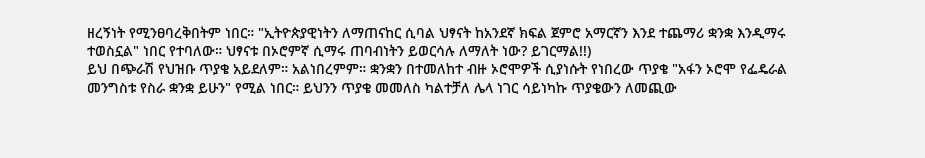ዘረኝነት የሚንፀባረቅበትም ነበር። "ኢትዮጵያዊነትን ለማጠናከር ሲባል ህፃናት ከአንደኛ ክፍል ጀምሮ አማርኛን እንደ ተጨማሪ ቋንቋ እንዲማሩ ተወስኗል" ነበር የተባለው። ህፃናቱ በኦሮምኛ ሲማሩ ጠባብነትን ይወርሳሉ ለማለት ነው? ይገርማል!!)
ይህ በጭራሽ የህዝቡ ጥያቄ አይደለም። አልነበረምም። ቋንቋን በተመለከተ ብዙ ኦሮሞዎች ሲያነሱት የነበረው ጥያቄ "አፋን ኦሮሞ የፌዴራል መንግስቱ የስራ ቋንቋ ይሁን" የሚል ነበር። ይህንን ጥያቄ መመለስ ካልተቻለ ሌላ ነገር ሳይነካኩ ጥያቄውን ለመጪው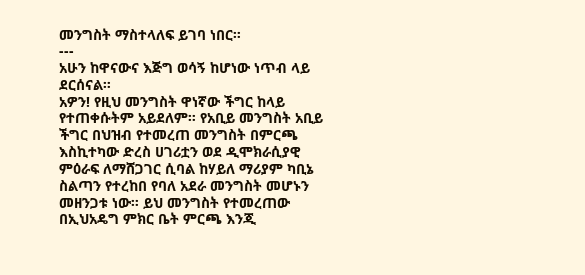መንግስት ማስተላለፍ ይገባ ነበር።
---
አሁን ከዋናውና እጅግ ወሳኝ ከሆነው ነጥብ ላይ ደርሰናል።
አዎን! የዚህ መንግስት ዋነኛው ችግር ከላይ የተጠቀሱትም አይደለም። የአቢይ መንግስት አቢይ ችግር በህዝብ የተመረጠ መንግስት በምርጫ እስኪተካው ድረስ ሀገሪቷን ወደ ዲሞክራሲያዊ ምዕራፍ ለማሸጋገር ሲባል ከሃይለ ማሪያም ካቢኔ ስልጣን የተረከበ የባለ አደራ መንግስት መሆኑን መዘንጋቱ ነው። ይህ መንግስት የተመረጠው በኢህአዴግ ምክር ቤት ምርጫ እንጂ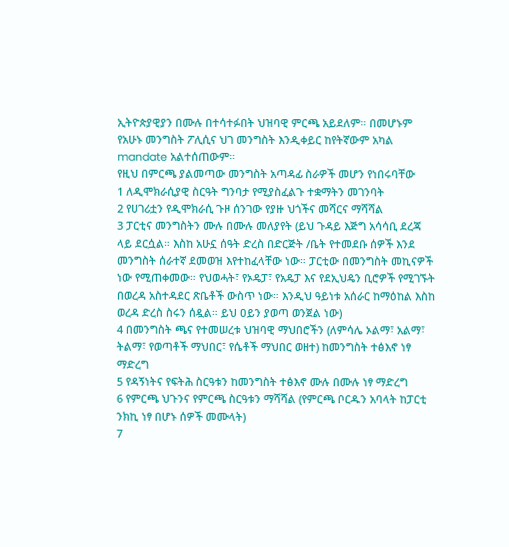ኢትዮጵያዊያን በሙሉ በተሳተፉበት ህዝባዊ ምርጫ አይደለም። በመሆኑም የአሁኑ መንግስት ፖሊሲና ህገ መንግስት እንዲቀይር ከየትኛውም አካል mandate አልተሰጠውም።
የዚህ በምርጫ ያልመጣው መንግስት አጣዳፊ ስራዎች መሆን የነበሩባቸው
1 ለዲሞክራሲያዊ ስርዓት ግንባታ የሚያስፈልጉ ተቋማትን መገንባት
2 የሀገሪቷን የዲሞክራሲ ጉዞ ሰንገው የያዙ ህጎችና መሻርና ማሻሻል
3 ፓርቲና መንግስትን ሙሉ በሙሉ መለያየት (ይህ ጉዳይ እጅግ አሳሳቢ ደረጃ ላይ ደርሷል። እስከ አሁኗ ሰዓት ድረስ በድርጅት /ቤት የተመደቡ ሰዎች እንደ መንግስት ሰራተኛ ደመወዝ እየተከፈላቸው ነው። ፓርቲው በመንግስት መኪናዎች ነው የሚጠቀመው። የህወሓት፣ የኦዴፓ፣ የአዴፓ እና የደኢህዴን ቢሮዎች የሚገኙት በወረዳ አስተዳደር ጽቤቶች ውስጥ ነው። እንዲህ ዓይነቱ አሰራር ከማዕከል እስከ ወረዳ ድረስ ስሩን ሰዷል። ይህ ዐይን ያወጣ ወንጀል ነው)
4 በመንግስት ጫና የተመሠረቱ ህዝባዊ ማህበሮችን (ለምሳሌ ኦልማ፣ አልማ፣ ትልማ፣ የወጣቶች ማህበር፣ የሴቶች ማህበር ወዘተ) ከመንግስት ተፅእኖ ነፃ ማድረግ
5 የዳኝነትና የፍትሕ ስርዓቱን ከመንግስት ተፅእኖ ሙሉ በሙሉ ነፃ ማድረግ
6 የምርጫ ህጉንና የምርጫ ስርዓቱን ማሻሻል (የምርጫ ቦርዱን አባላት ከፓርቲ ንክኪ ነፃ በሆኑ ሰዎች መሙላት)
7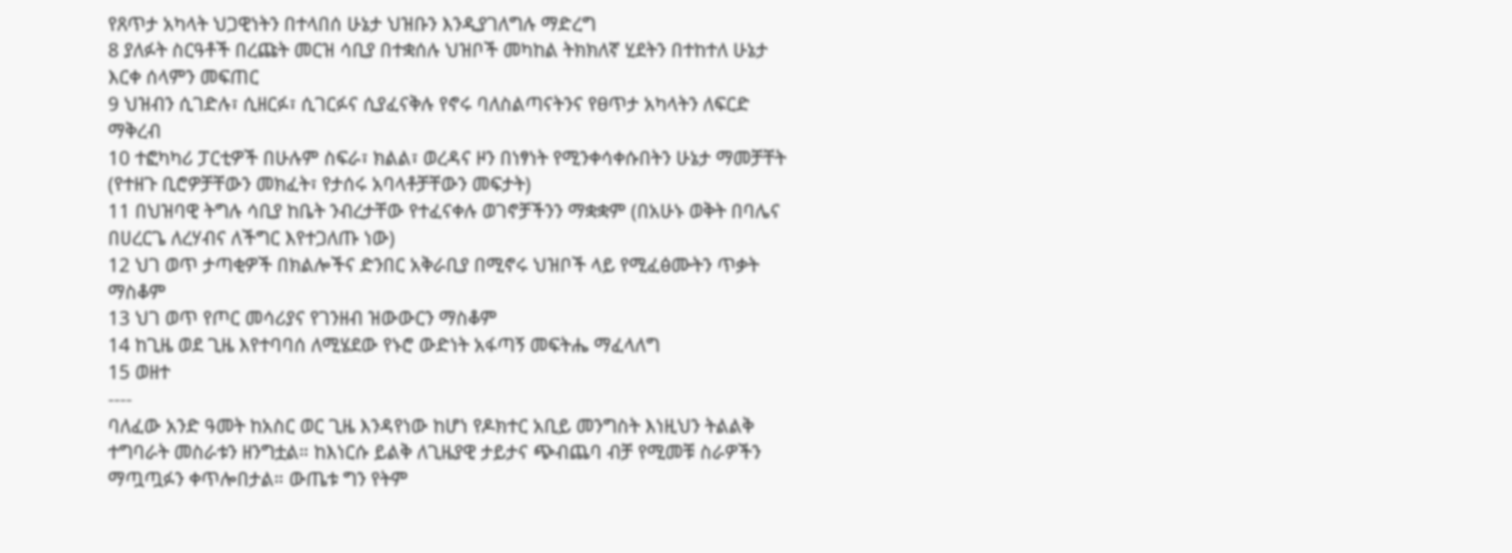የጸጥታ አካላት ህጋዊነትን በተላበሰ ሁኔታ ህዝቡን እንዲያገለግሉ ማድረግ
8 ያለፉት ስርዓቶች በረጩት መርዝ ሳቢያ በተቋሰሉ ህዝቦች መካከል ትክክለኛ ሂደትን በተከተለ ሁኔታ እርቀ ሰላምን መፍጠር
9 ህዝብን ሲገድሉ፣ ሲዘርፉ፣ ሲገርፉና ሲያፈናቅሉ የኖሩ ባለስልጣናትንና የፀጥታ አካላትን ለፍርድ ማቅረብ
10 ተፎካካሪ ፓርቲዎች በሁሉም ስፍራ፣ ክልል፣ ወረዳና ዞን በነፃነት የሚንቀሳቀሱበትን ሁኔታ ማመቻቸት (የተዘጉ ቢሮዎቻቸውን መክፈት፣ የታሰሩ አባላቶቻቸውን መፍታት)
11 በህዝባዊ ትግሉ ሳቢያ ከቤት ንብረታቸው የተፈናቀሉ ወገኖቻችንን ማቋቋም (በአሁኑ ወቅት በባሌና በሀረርጌ ለረሃብና ለችግር እየተጋለጡ ነው)
12 ህገ ወጥ ታጣቂዎች በክልሎችና ድንበር አቅራቢያ በሚኖሩ ህዝቦች ላይ የሚፈፅሙትን ጥቃት ማስቆም
13 ህገ ወጥ የጦር መሳሪያና የገንዘብ ዝውውርን ማስቆም
14 ከጊዜ ወደ ጊዜ እየተባባሰ ለሚሄደው የኑሮ ውድነት አፋጣኝ መፍትሔ ማፈላለግ
15 ወዘተ
----
ባለፈው አንድ ዓመት ከአስር ወር ጊዜ እንዳየነው ከሆነ የዶክተር አቢይ መንግስት እነዚህን ትልልቅ ተግባራት መስራቱን ዘንግቷል። ከእነርሱ ይልቅ ለጊዜያዊ ታይታና ጭብጨባ ብቻ የሚመቹ ስራዎችን ማጧጧፉን ቀጥሎበታል። ውጤቱ ግን የትም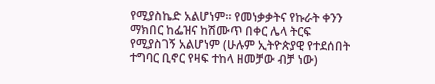የሚያስኬድ አልሆነም። የመነቃቃትና የኩራት ቀንን ማክበር ከፌዝና ከሽሙጥ በቀር ሌላ ትርፍ የሚያስገኝ አልሆነም (ሁሉም ኢትዮጵያዊ የተደሰበት ተግባር ቢኖር የዛፍ ተከላ ዘመቻው ብቻ ነው)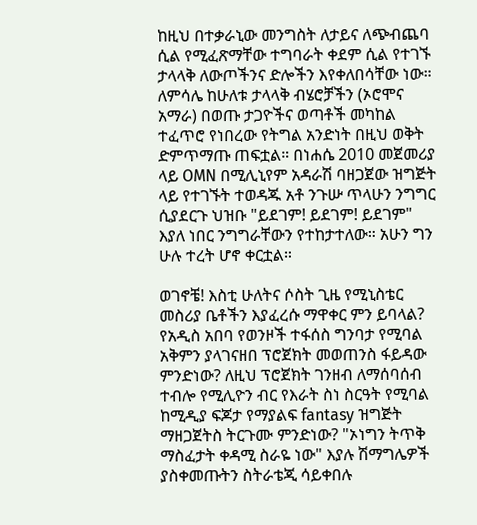ከዚህ በተቃራኒው መንግስት ለታይና ለጭብጨባ ሲል የሚፈጽማቸው ተግባራት ቀደም ሲል የተገኙ ታላላቅ ለውጦችንና ድሎችን እየቀለበሳቸው ነው። ለምሳሌ ከሁለቱ ታላላቅ ብሄሮቻችን (ኦሮሞና አማራ) በወጡ ታጋዮችና ወጣቶች መካከል ተፈጥሮ የነበረው የትግል አንድነት በዚህ ወቅት ድምጥማጡ ጠፍቷል። በነሐሴ 2010 መጀመሪያ ላይ OMN በሚሊኒየም አዳራሽ ባዘጋጀው ዝግጅት ላይ የተገኙት ተወዳጁ አቶ ንጉሡ ጥላሁን ንግግር ሲያደርጉ ህዝቡ "ይደገም! ይደገም! ይደገም" እያለ ነበር ንግግራቸውን የተከታተለው። አሁን ግን ሁሉ ተረት ሆኖ ቀርቷል።

ወገኖቼ! እስቲ ሁለትና ሶስት ጊዜ የሚኒስቴር መስሪያ ቤቶችን እያፈረሱ ማዋቀር ምን ይባላል? የአዲስ አበባ የወንዞች ተፋሰስ ግንባታ የሚባል አቅምን ያላገናዘበ ፕሮጀክት መወጠንስ ፋይዳው ምንድነው? ለዚህ ፕሮጀክት ገንዘብ ለማሰባሰብ ተብሎ የሚሊዮን ብር የእራት ስነ ስርዓት የሚባል ከሚዲያ ፍጆታ የማያልፍ fantasy ዝግጅት ማዘጋጀትስ ትርጉሙ ምንድነው? "ኦነግን ትጥቅ ማስፈታት ቀዳሚ ስራዬ ነው" እያሉ ሽማግሌዎች ያስቀመጡትን ስትራቴጂ ሳይቀበሉ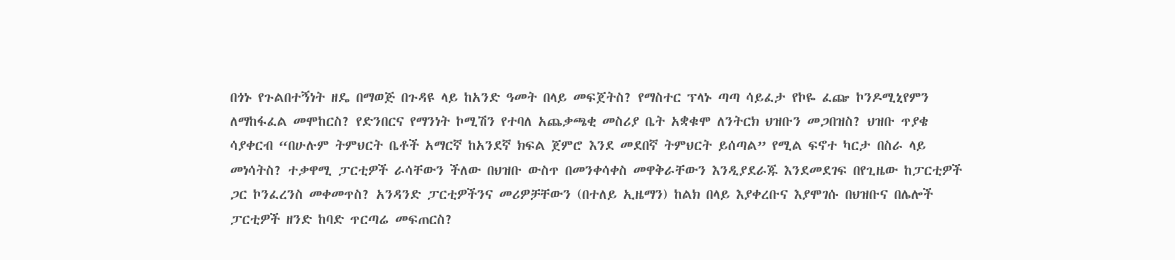በጎኑ የጉልበተኝነት ዘዴ በማወጅ በጉዳዩ ላይ ከአንድ ዓመት በላይ መፍጀትስ? የማስተር ፕላኑ ጣጣ ሳይፈታ የኮዬ ፈጬ ኮንዶሚኒየምን ለማከፋፈል መሞከርስ? የድንበርና የማንነት ኮሚሽን የተባለ አጨቃጫቂ መስሪያ ቤት አቋቁሞ ለንትርክ ህዝቡን መጋበዝስ? ህዝቡ ጥያቄ ሳያቀርብ “በሁሉም ትምህርት ቤቶች አማርኛ ከአንደኛ ክፍል ጀምሮ እንደ መደበኛ ትምህርት ይሰጣል” የሚል ፍኖተ ካርታ በስራ ላይ መነሳትስ? ተቃዋሚ ፓርቲዎች ራሳቸውን ችለው በህዝቡ ውስጥ በመንቀሳቀስ መዋቅራቸውን እንዲያደራጁ እንደመደገፍ በየጊዜው ከፓርቲዎች ጋር ኮንፈረንስ መቀመጥስ? አንዳንድ ፓርቲዎችንና መሪዎቻቸውን (በተለይ ኢዜማን) ከልክ በላይ እያቀረቡና እያሞገሱ በህዝቡና በሌሎች ፓርቲዎች ዘንድ ከባድ ጥርጣሬ መፍጠርስ?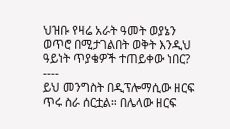ህዝቡ የዛሬ አራት ዓመት ወያኔን ወጥሮ በሚታገልበት ወቅት እንዲህ ዓይነት ጥያቄዎች ተጠይቀው ነበር?
----
ይህ መንግስት በዲፕሎማሲው ዘርፍ ጥሩ ስራ ሰርቷል። በሌላው ዘርፍ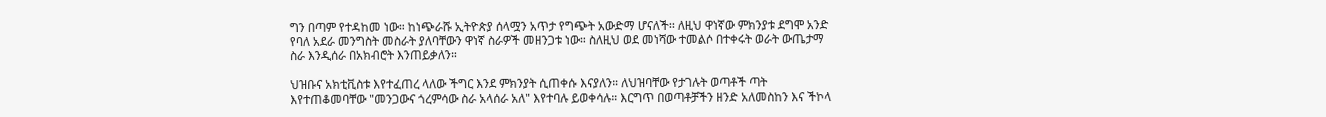ግን በጣም የተዳከመ ነው። ከነጭራሹ ኢትዮጵያ ሰላሟን አጥታ የግጭት አውድማ ሆናለች፡፡ ለዚህ ዋነኛው ምክንያቱ ደግሞ አንድ የባለ አደራ መንግስት መስራት ያለባቸውን ዋነኛ ስራዎች መዘንጋቱ ነው። ስለዚህ ወደ መነሻው ተመልሶ በተቀሩት ወራት ውጤታማ ስራ እንዲሰራ በአክብሮት እንጠይቃለን።

ህዝቡና አክቲቪስቱ እየተፈጠረ ላለው ችግር እንደ ምክንያት ሲጠቀሱ እናያለን። ለህዝባቸው የታገሉት ወጣቶች ጣት እየተጠቆመባቸው "መንጋውና ጎረምሳው ስራ አላሰራ አለ" እየተባሉ ይወቀሳሉ። እርግጥ በወጣቶቻችን ዘንድ አለመስከን እና ችኮላ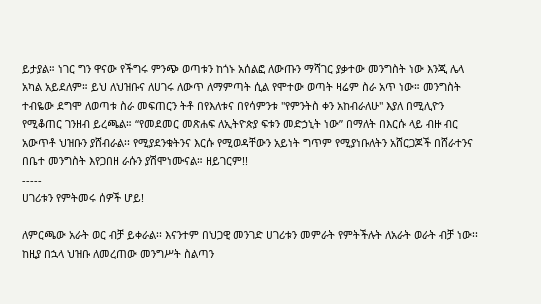ይታያል። ነገር ግን ዋናው የችግሩ ምንጭ ወጣቱን ከጎኑ አሰልፎ ለውጡን ማሻገር ያቃተው መንግስት ነው እንጂ ሌላ አካል አይደለም። ይህ ለህዝቡና ለሀገሩ ለውጥ ለማምጣት ሲል የሞተው ወጣት ዛሬም ስራ አጥ ነው። መንግስት ተብዬው ደግሞ ለወጣቱ ስራ መፍጠርን ትቶ በየእለቱና በየሳምንቱ "የምንትስ ቀን አከብራለሁ" እያለ በሚሊዮን የሚቆጠር ገንዘብ ይረጫል። “የመደመር መጽሐፍ ለኢትዮጵያ ፍቱን መድኃኒት ነው” በማለት በእርሱ ላይ ብዙ ብር አውጥቶ ህዝቡን ያሸብራል፡፡ የሚያደንቁትንና እርሱ የሚወዳቸውን አይነት ግጥም የሚያነቡለትን አሸርጋጆች በሸራተንና በቤተ መንግስት እየጋበዘ ራሱን ያሽሞነሙናል። ዘይገርም!!
-----
ሀገሪቱን የምትመሩ ሰዎች ሆይ!

ለምርጫው አራት ወር ብቻ ይቀራል፡፡ እናንተም በህጋዊ መንገድ ሀገሪቱን መምራት የምትችሉት ለአራት ወራት ብቻ ነው፡፡ ከዚያ በኋላ ህዝቡ ለመረጠው መንግሥት ስልጣን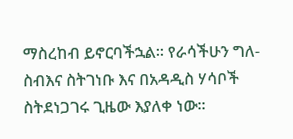ማስረከብ ይኖርባችኋል፡፡ የራሳችሁን ግለ-ስብእና ስትገነቡ እና በአዳዲስ ሃሳቦች ስትደነጋገሩ ጊዜው እያለቀ ነው፡፡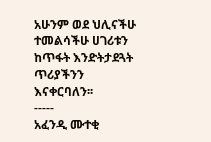አሁንም ወደ ህሊናችሁ ተመልሳችሁ ሀገሪቱን ከጥፋት እንድትታደጓት ጥሪያችንን እናቀርባለን፡፡
-----
አፈንዲ ሙተቂ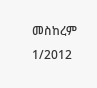መስከረም 1/2012